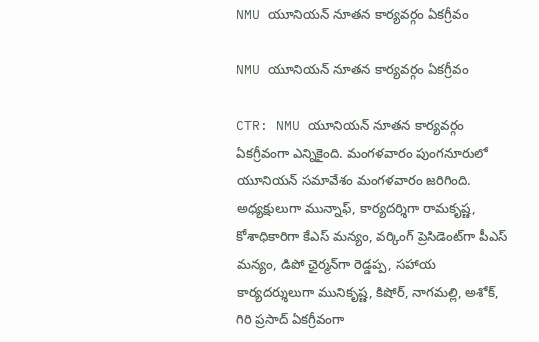NMU యూనియన్ నూతన కార్యవర్గం ఏకగ్రీవం

NMU యూనియన్ నూతన కార్యవర్గం ఏకగ్రీవం

CTR: NMU యూనియన్ నూతన కార్యవర్గం ఏకగ్రీవంగా ఎన్నికైంది. మంగళవారం పుంగనూరులో యూనియన్ సమావేశం మంగళవారం జరిగింది. అధ్యక్షులుగా మున్నాఫ్, కార్యదర్శిగా రామకృష్ణ, కోశాధికారిగా కేఎస్ మన్యం, వర్కింగ్ ప్రెసిడెంట్‌గా పీఎస్ మన్యం, డిపో ఛైర్మన్‌గా రెడ్డప్ప, సహాయ కార్యదర్శులుగా మునికృష్ణ, కిషోర్, నాగమల్లి, అశోక్, గిరి ప్రసాద్ ఏకగ్రీవంగా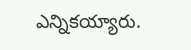ఎన్నికయ్యారు.